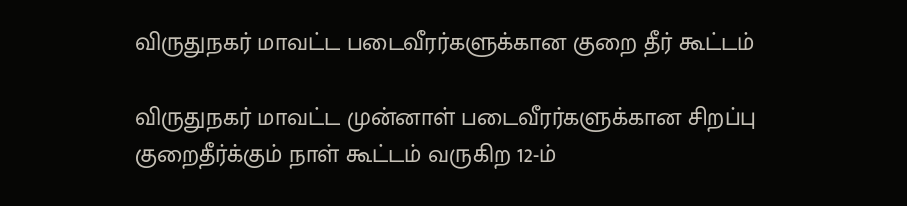விருதுநகர் மாவட்ட படைவீரர்களுக்கான குறை தீர் கூட்டம்

விருதுநகர் மாவட்ட முன்னாள் படைவீரர்களுக்கான சிறப்பு  குறைதீர்க்கும் நாள் கூட்டம் வருகிற 12-ம்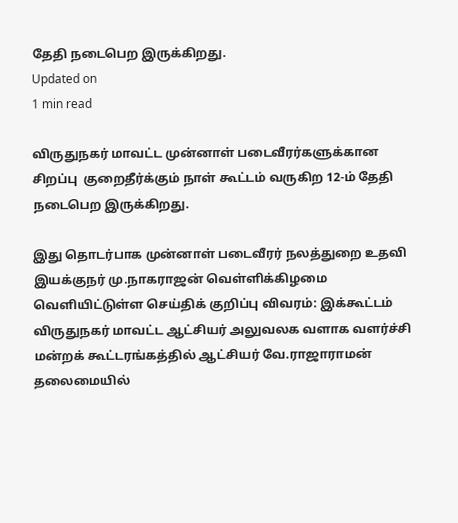தேதி நடைபெற இருக்கிறது.
Updated on
1 min read

விருதுநகர் மாவட்ட முன்னாள் படைவீரர்களுக்கான சிறப்பு  குறைதீர்க்கும் நாள் கூட்டம் வருகிற 12-ம் தேதி நடைபெற இருக்கிறது.

இது தொடர்பாக முன்னாள் படைவீரர் நலத்துறை உதவி இயக்குநர் மு.நாகராஜன் வெள்ளிக்கிழமை வெளியிட்டுள்ள செய்திக் குறிப்பு விவரம்: இக்கூட்டம் விருதுநகர் மாவட்ட ஆட்சியர் அலுவலக வளாக வளர்ச்சி மன்றக் கூட்டரங்கத்தில் ஆட்சியர் வே.ராஜாராமன் தலைமையில்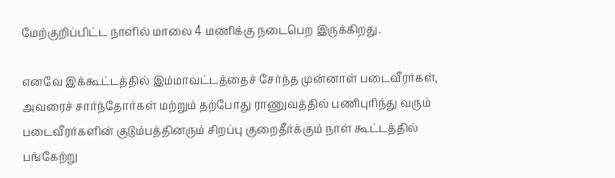மேற்குறிப்பிட்ட நாளில் மாலை 4 மணிக்கு நடைபெற இருக்கிறது.

எனவே இக்கூட்டத்தில் இம்மாவட்டத்தைச் சேர்ந்த முன்னாள் படைவீரர்கள், அவரைச் சார்ந்தோர்கள் மற்றும் தற்போது ராணுவத்தில் பணிபுரிந்து வரும் படைவீரர்களின் குடும்பத்தினரும் சிறப்பு குறைதீர்க்கும் நாள் கூட்டத்தில் பங்கேற்று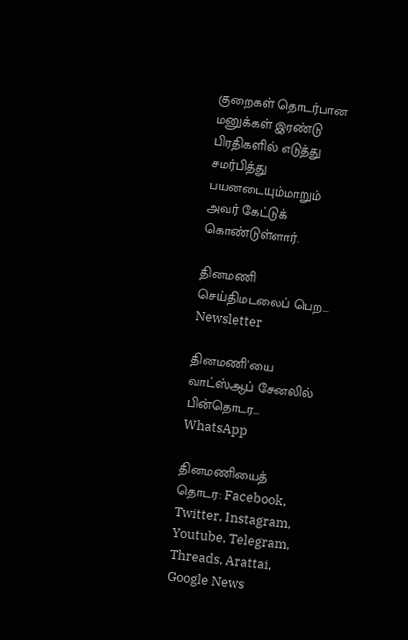குறைகள் தொடர்பான மனுக்கள் இரண்டு பிரதிகளில் எடுத்து சமர்பித்து பயனடையும்மாறும் அவர் கேட்டுக் கொண்டுள்ளார்.

தினமணி செய்திமடலைப் பெற... Newsletter

தினமணி'யை வாட்ஸ்ஆப் சேனலில் பின்தொடர... WhatsApp

தினமணியைத் தொடர: Facebook, Twitter, Instagram, Youtube, Telegram, Threads, Arattai, Google News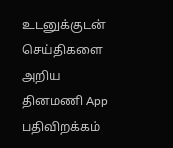உடனுக்குடன் செய்திகளை அறிய தினமணி App பதிவிறக்கம்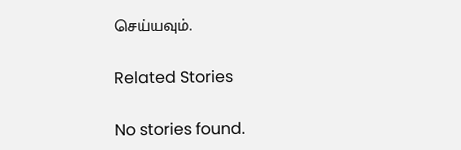செய்யவும்.

Related Stories

No stories found.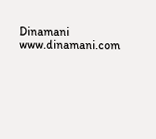Dinamani
www.dinamani.com